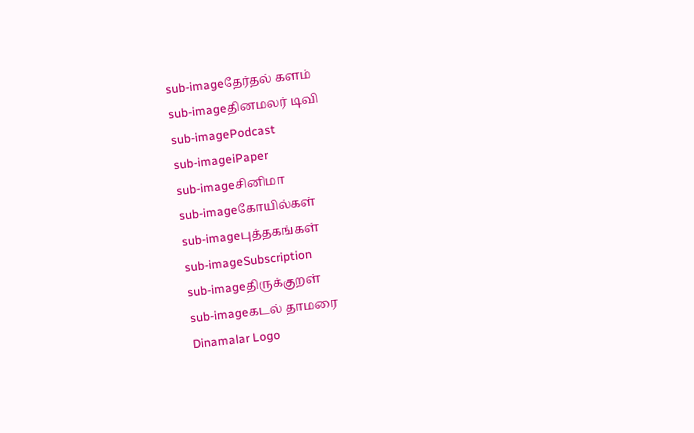sub-imageதேர்தல் களம்
sub-imageதினமலர் டிவி
sub-imagePodcast
sub-imageiPaper
sub-imageசினிமா
sub-imageகோயில்கள்
sub-imageபுத்தகங்கள்
sub-imageSubscription
sub-imageதிருக்குறள்
sub-imageகடல் தாமரை
Dinamalar Logo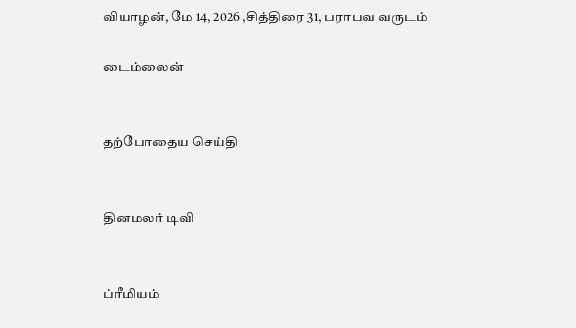வியாழன், மே 14, 2026 ,சித்திரை 31, பராபவ வருடம்

டைம்லைன்


தற்போதைய செய்தி


தினமலர் டிவி


ப்ரீமியம்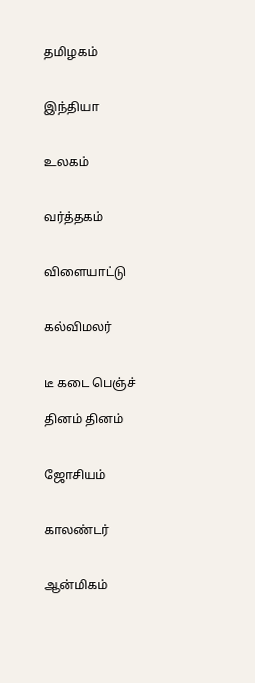தமிழகம்


இந்தியா


உலகம்


வர்த்தகம்


விளையாட்டு


கல்விமலர்


டீ கடை பெஞ்ச்

தினம் தினம்


ஜோசியம்


காலண்டர்


ஆன்மிகம்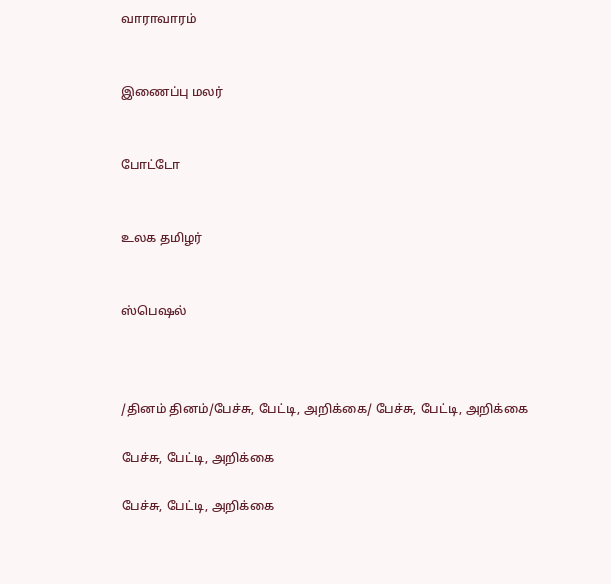வாராவாரம்


இணைப்பு மலர்


போட்டோ


உலக தமிழர்


ஸ்பெஷல்



/தினம் தினம்/பேச்சு, பேட்டி, அறிக்கை/ பேச்சு, பேட்டி, அறிக்கை

பேச்சு, பேட்டி, அறிக்கை

பேச்சு, பேட்டி, அறிக்கை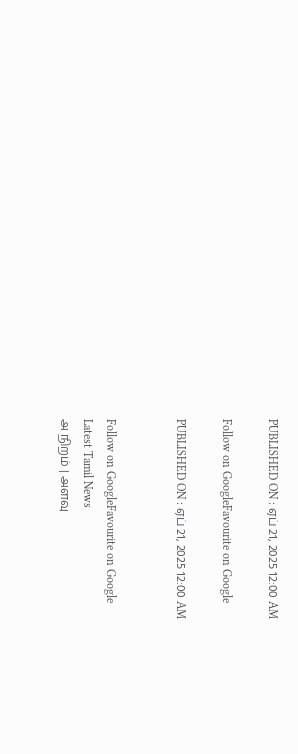PUBLISHED ON : ஏப் 21, 2025 12:00 AM

Follow on GoogleFavourite on Google

PUBLISHED ON : ஏப் 21, 2025 12:00 AM


Follow on GoogleFavourite on Google
Latest Tamil News
அ நிறம் | அளவு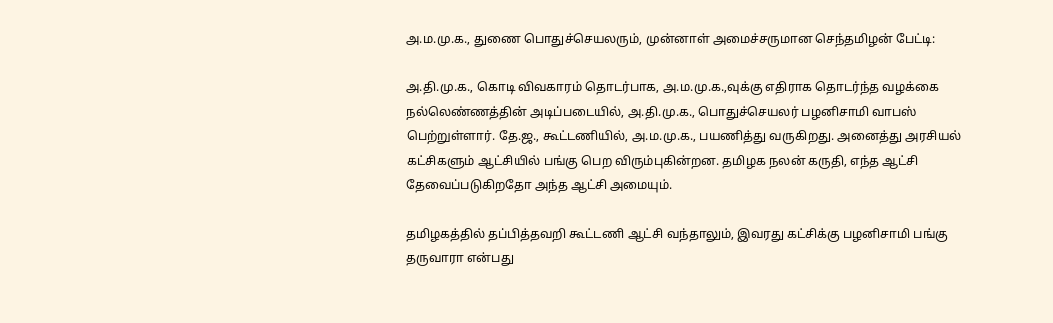அ.ம.மு.க., துணை பொதுச்செயலரும், முன்னாள் அமைச்சருமான செந்தமிழன் பேட்டி:

அ.தி.மு.க., கொடி விவகாரம் தொடர்பாக, அ.ம.மு.க.,வுக்கு எதிராக தொடர்ந்த வழக்கை நல்லெண்ணத்தின் அடிப்படையில், அ.தி.மு.க., பொதுச்செயலர் பழனிசாமி வாபஸ் பெற்றுள்ளார். தே.ஜ., கூட்டணியில், அ.ம.மு.க., பயணித்து வருகிறது. அனைத்து அரசியல் கட்சிகளும் ஆட்சியில் பங்கு பெற விரும்புகின்றன. தமிழக நலன் கருதி, எந்த ஆட்சி தேவைப்படுகிறதோ அந்த ஆட்சி அமையும்.

தமிழகத்தில் தப்பித்தவறி கூட்டணி ஆட்சி வந்தாலும், இவரது கட்சிக்கு பழனிசாமி பங்கு தருவாரா என்பது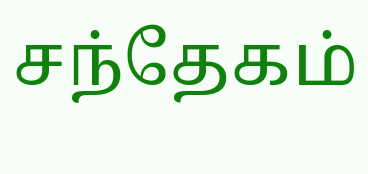சந்தேகம்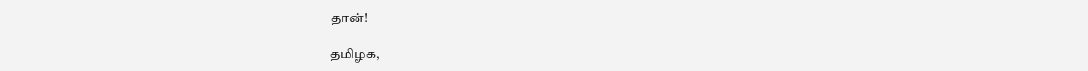தான்!

தமிழக,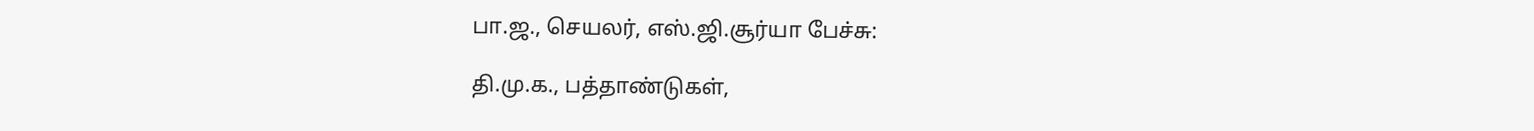பா.ஜ., செயலர், எஸ்.ஜி.சூர்யா பேச்சு:

தி.மு.க., பத்தாண்டுகள்,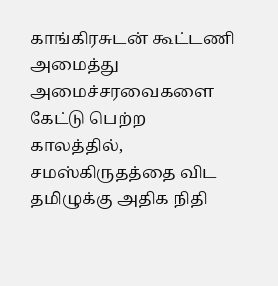காங்கிரசுடன் கூட்டணி அமைத்து அமைச்சரவைகளை கேட்டு பெற்ற காலத்தில், சமஸ்கிருதத்தை விட தமிழுக்கு அதிக நிதி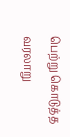பெற்று கொடுத்த வரலாறு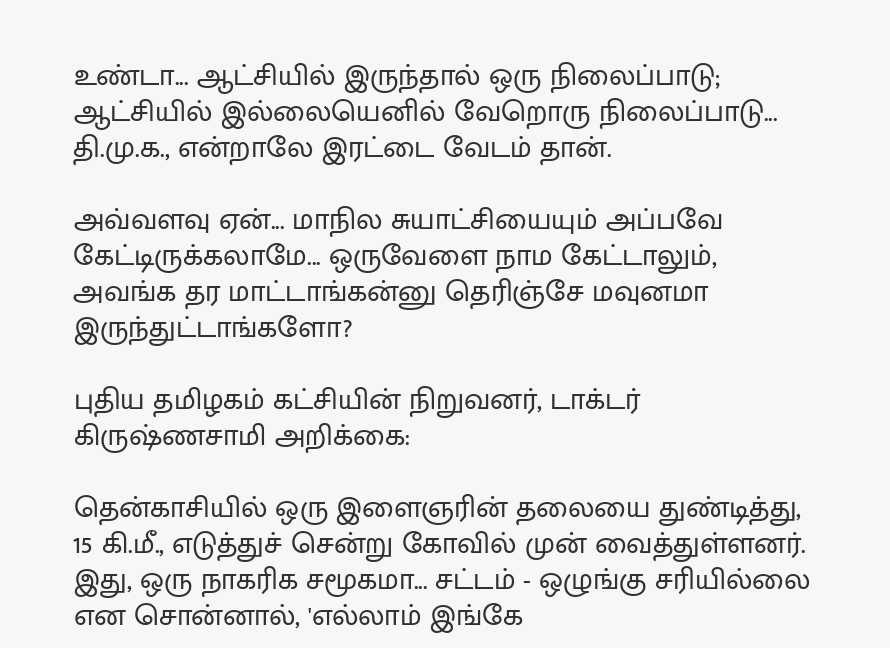உண்டா... ஆட்சியில் இருந்தால் ஒரு நிலைப்பாடு; ஆட்சியில் இல்லையெனில் வேறொரு நிலைப்பாடு... தி.மு.க., என்றாலே இரட்டை வேடம் தான்.

அவ்வளவு ஏன்... மாநில சுயாட்சியையும் அப்பவே கேட்டிருக்கலாமே... ஒருவேளை நாம கேட்டாலும், அவங்க தர மாட்டாங்கன்னு தெரிஞ்சே மவுனமா இருந்துட்டாங்களோ?

புதிய தமிழகம் கட்சியின் நிறுவனர், டாக்டர் கிருஷ்ணசாமி அறிக்கை:

தென்காசியில் ஒரு இளைஞரின் தலையை துண்டித்து, 15 கி.மீ., எடுத்துச் சென்று கோவில் முன் வைத்துள்ளனர். இது, ஒரு நாகரிக சமூகமா... சட்டம் - ஒழுங்கு சரியில்லை என சொன்னால், 'எல்லாம் இங்கே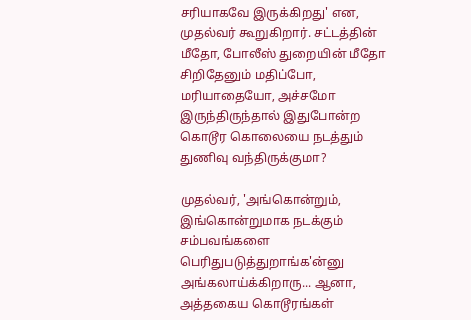சரியாகவே இருக்கிறது' என, முதல்வர் கூறுகிறார். சட்டத்தின் மீதோ, போலீஸ் துறையின் மீதோ சிறிதேனும் மதிப்போ, மரியாதையோ, அச்சமோ இருந்திருந்தால் இதுபோன்ற கொடூர கொலையை நடத்தும் துணிவு வந்திருக்குமா?

முதல்வர், 'அங்கொன்றும், இங்கொன்றுமாக நடக்கும் சம்பவங்களை பெரிதுபடுத்துறாங்க'ன்னு அங்கலாய்க்கிறாரு... ஆனா, அத்தகைய கொடூரங்கள்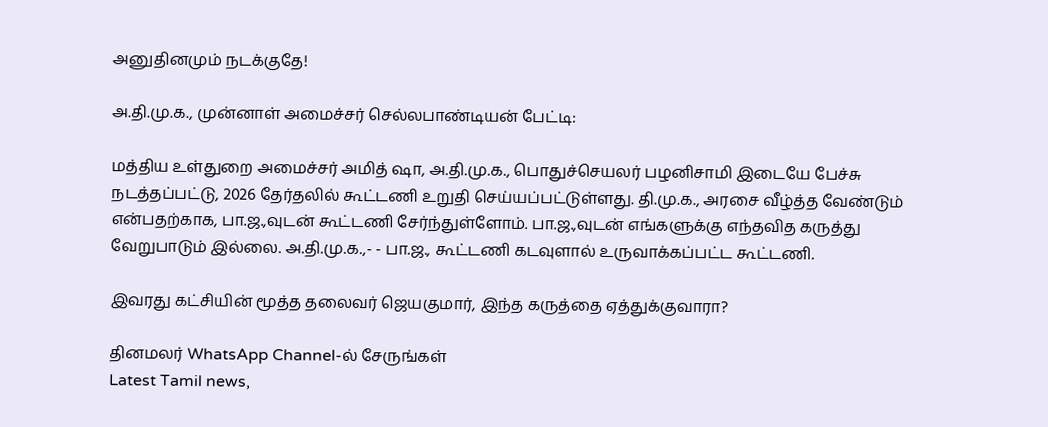அனுதினமும் நடக்குதே!

அ.தி.மு.க., முன்னாள் அமைச்சர் செல்லபாண்டியன் பேட்டி:

மத்திய உள்துறை அமைச்சர் அமித் ஷா, அ.தி.மு.க., பொதுச்செயலர் பழனிசாமி இடையே பேச்சு நடத்தப்பட்டு, 2026 தேர்தலில் கூட்டணி உறுதி செய்யப்பட்டுள்ளது. தி.மு.க., அரசை வீழ்த்த வேண்டும் என்பதற்காக, பா.ஜ.,வுடன் கூட்டணி சேர்ந்துள்ளோம். பா.ஜ.,வுடன் எங்களுக்கு எந்தவித கருத்து வேறுபாடும் இல்லை. அ.தி.மு.க.,- - பா.ஜ., கூட்டணி கடவுளால் உருவாக்கப்பட்ட கூட்டணி.

இவரது கட்சியின் மூத்த தலைவர் ஜெயகுமார், இந்த கருத்தை ஏத்துக்குவாரா?

தினமலர் WhatsApp Channel-ல் சேருங்கள்
Latest Tamil news,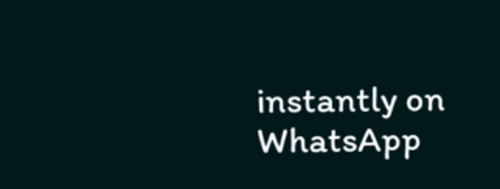instantly on WhatsApp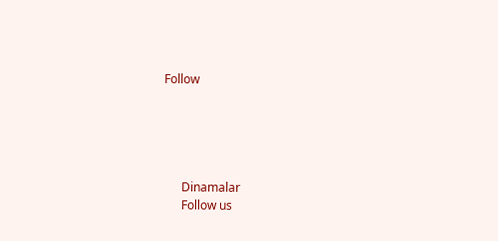Follow





      Dinamalar
      Follow us